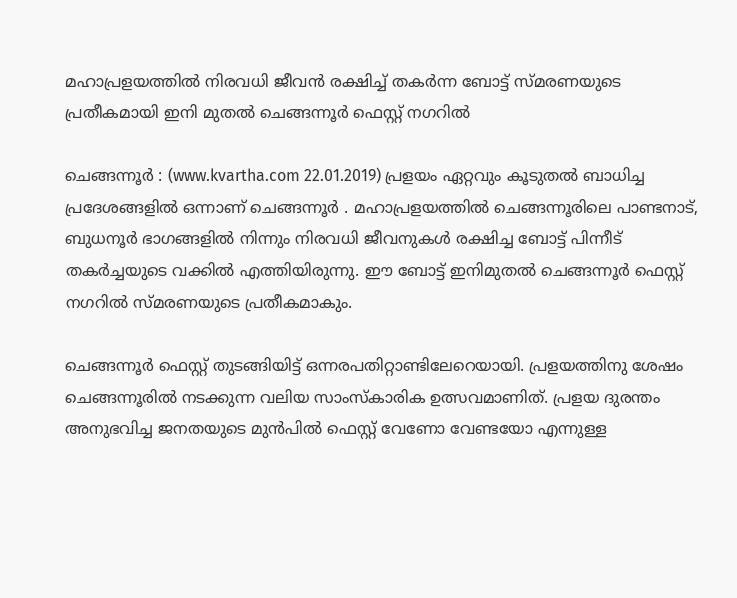മഹാപ്രളയത്തില്‍ നിരവധി ജീവന്‍ രക്ഷിച്ച് തകര്‍ന്ന ബോട്ട് സ്മരണയുടെ പ്രതീകമായി ഇനി മുതല്‍ ചെങ്ങന്നൂര്‍ ഫെസ്റ്റ് നഗറില്‍

ചെങ്ങന്നൂര്‍ : (www.kvartha.com 22.01.2019) പ്രളയം ഏറ്റവും കൂടുതല്‍ ബാധിച്ച പ്രദേശങ്ങളില്‍ ഒന്നാണ് ചെങ്ങന്നൂര്‍ . മഹാപ്രളയത്തില്‍ ചെങ്ങന്നൂരിലെ പാണ്ടനാട്, ബുധനൂര്‍ ഭാഗങ്ങളില്‍ നിന്നും നിരവധി ജീവനുകള്‍ രക്ഷിച്ച ബോട്ട് പിന്നീട് തകര്‍ച്ചയുടെ വക്കില്‍ എത്തിയിരുന്നു. ഈ ബോട്ട് ഇനിമുതല്‍ ചെങ്ങന്നൂര്‍ ഫെസ്റ്റ് നഗറില്‍ സ്മരണയുടെ പ്രതീകമാകും.

ചെങ്ങന്നൂര്‍ ഫെസ്റ്റ് തുടങ്ങിയിട്ട് ഒന്നരപതിറ്റാണ്ടിലേറെയായി. പ്രളയത്തിനു ശേഷം ചെങ്ങന്നൂരില്‍ നടക്കുന്ന വലിയ സാംസ്‌കാരിക ഉത്സവമാണിത്. പ്രളയ ദുരന്തം അനുഭവിച്ച ജനതയുടെ മുന്‍പില്‍ ഫെസ്റ്റ് വേണോ വേണ്ടയോ എന്നുള്ള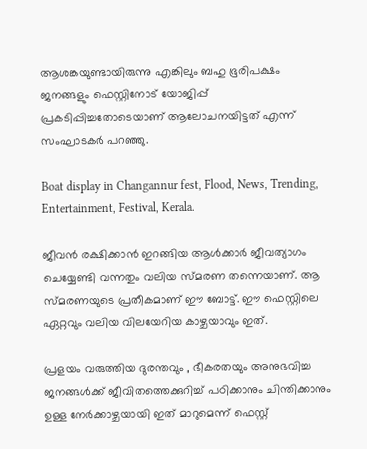ആശങ്കയുണ്ടായിരുന്നു എങ്കിലും ബഹു ഭൂരിപക്ഷം ജനങ്ങളും ഫെസ്റ്റിനോട് യോജിപ്പ് പ്രകടിപ്പിച്ചതോടെയാണ് ആലോചനയിട്ടത് എന്ന് സംഘാടകര്‍ പറഞ്ഞു.

Boat display in Changannur fest, Flood, News, Trending, Entertainment, Festival, Kerala.

ജീവന്‍ രക്ഷിക്കാന്‍ ഇറങ്ങിയ ആള്‍ക്കാര്‍ ജീവത്യാഗം ചെയ്യേണ്ടി വന്നതും വലിയ സ്മരണ തന്നെയാണ്. ആ സ്മരണയുടെ പ്രതീകമാണ് ഈ ബോട്ട്. ഈ ഫെസ്റ്റിലെ ഏറ്റവും വലിയ വിലയേറിയ കാഴ്ചയാവും ഇത്.

പ്രളയം വരുത്തിയ ദുരന്തവും , ഭീകരതയും അനുഭവിച്ച ജനങ്ങള്‍ക്ക് ജീവിതത്തെക്കുറിച്ച് പഠിക്കാനും ചിന്തിക്കാനും ഉള്ള നേര്‍ക്കാഴ്ചയായി ഇത് മാറുമെന്ന് ഫെസ്റ്റ്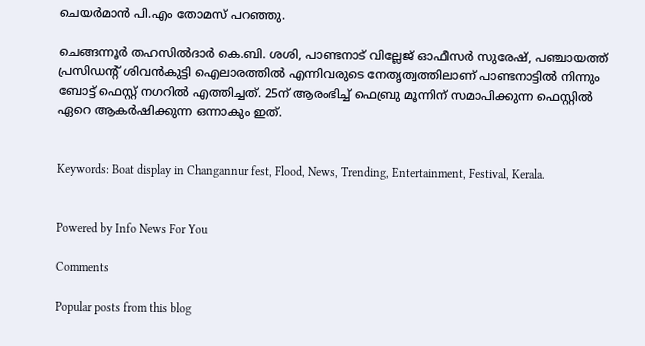ചെയര്‍മാന്‍ പി.എം തോമസ് പറഞ്ഞു.

ചെങ്ങന്നൂര്‍ തഹസില്‍ദാര്‍ കെ.ബി. ശശി, പാണ്ടനാട് വില്ലേജ് ഓഫീസര്‍ സുരേഷ്, പഞ്ചായത്ത് പ്രസിഡന്റ് ശിവന്‍കുട്ടി ഐലാരത്തില്‍ എന്നിവരുടെ നേതൃത്വത്തിലാണ് പാണ്ടനാട്ടില്‍ നിന്നും ബോട്ട് ഫെസ്റ്റ് നഗറില്‍ എത്തിച്ചത്. 25ന് ആരംഭിച്ച് ഫെബ്രു മൂന്നിന് സമാപിക്കുന്ന ഫെസ്റ്റില്‍ ഏറെ ആകര്‍ഷിക്കുന്ന ഒന്നാകും ഇത്.


Keywords: Boat display in Changannur fest, Flood, News, Trending, Entertainment, Festival, Kerala.


Powered by Info News For You

Comments

Popular posts from this blog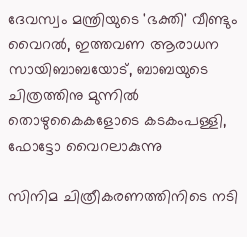ദേവസ്വം മന്ത്രിയുടെ 'ഭക്തി' വീണ്ടും വൈറല്‍, ഇത്തവണ ആരാധന സായിബാബയോട്, ബാബയുടെ ചിത്രത്തിനു മുന്നില്‍ തൊഴുകൈകളോടെ കടകംപള്ളി, ഫോട്ടോ വൈറലാകുന്നു

സിനിമ ചിത്രീകരണത്തിനിടെ നടി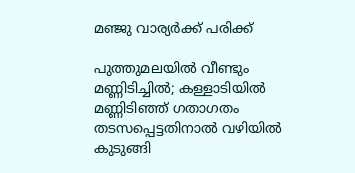മഞ്ജു വാര്യര്‍ക്ക് പരിക്ക്

പുത്തുമലയില്‍ വീണ്ടും മണ്ണിടിച്ചില്‍; കള്ളാടിയില്‍ മണ്ണിടിഞ്ഞ് ഗതാഗതം തടസപ്പെട്ടതിനാല്‍ വഴിയില്‍ കുടുങ്ങി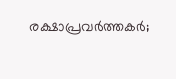രക്ഷാപ്രവര്‍ത്തകര്‍;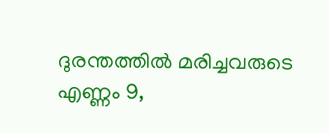ദുരന്തത്തില്‍ മരിച്ചവരുടെ എണ്ണം 9,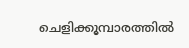ചെളിക്കൂമ്പാരത്തില്‍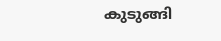കുടുങ്ങി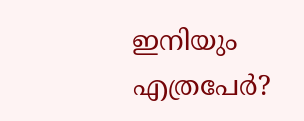ഇനിയും എത്രപേര്‍?